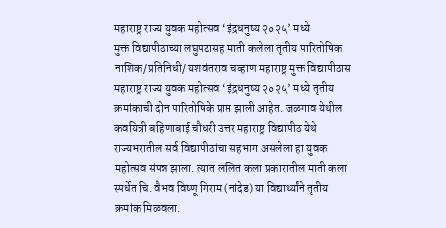महाराष्ट्र राज्य युवक महोत्सव ‘इंद्रधनुष्य २०२५’ मध्ये
मुक्त विद्यापीठाच्या लघुपटासह माती कलेला तृतीय पारितोषिक
नाशिक/प्रतिनिधी/ यशवंतराव चव्हाण महाराष्ट्र मुक्त विद्यापीठास महाराष्ट्र राज्य युवक महोत्सव ‘इंद्रधनुष्य २०२५’ मध्ये तृतीय क्रमांकाची दोन पारितोषिके प्राप्त झाली आहेत. जळगाव येथील कवयित्री बहिणाबाई चौधरी उत्तर महाराष्ट्र विद्यापीठ येथे राज्यभरातील सर्व विद्यापीठांचा सहभाग असलेला हा युवक महोत्सव संपन्न झाला. त्यात ललित कला प्रकारातील माती कला स्पर्धेत चि. वैभव विष्णू गिराम (नांदेड) या विद्यार्थ्यांने तृतीय क्रमांक मिळवला.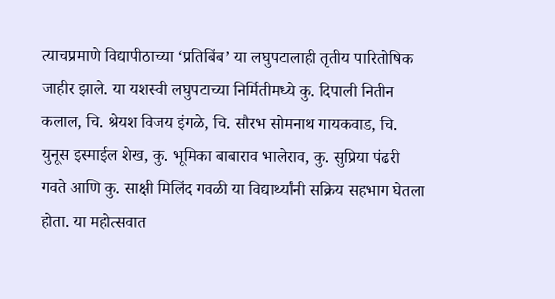त्याचप्रमाणे विद्यापीठाच्या ‘प्रतिबिंब’ या लघुपटालाही तृतीय पारितोषिक जाहीर झाले. या यशस्वी लघुपटाच्या निर्मितीमध्ये कु. दिपाली नितीन कलाल, चि. श्रेयश विजय इंगळे, चि. सौरभ सोमनाथ गायकवाड, चि. युनूस इस्माईल शेख, कु. भूमिका बाबाराव भालेराव, कु. सुप्रिया पंढरी गवते आणि कु. साक्षी मिलिंद गवळी या विद्यार्थ्यांनी सक्रिय सहभाग घेतला होता. या महोत्सवात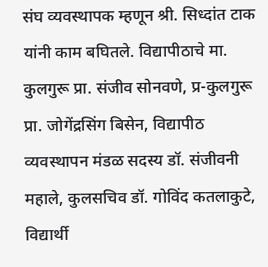संघ व्यवस्थापक म्हणून श्री. सिध्दांत टाक यांनी काम बघितले. विद्यापीठाचे मा. कुलगुरू प्रा. संजीव सोनवणे, प्र-कुलगुरू प्रा. जोगेंद्रसिंग बिसेन, विद्यापीठ व्यवस्थापन मंडळ सदस्य डॉ. संजीवनी महाले, कुलसचिव डॉ. गोविंद कतलाकुटे, विद्यार्थी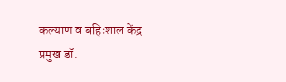कल्याण व बहिःशाल केंद्र प्रमुख डॉ.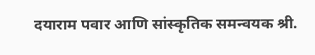दयाराम पवार आणि सांस्कृतिक समन्वयक श्री.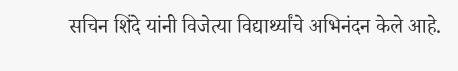सचिन शिंदे यांनी विजेत्या विद्यार्थ्यांचे अभिनंदन केले आहे.